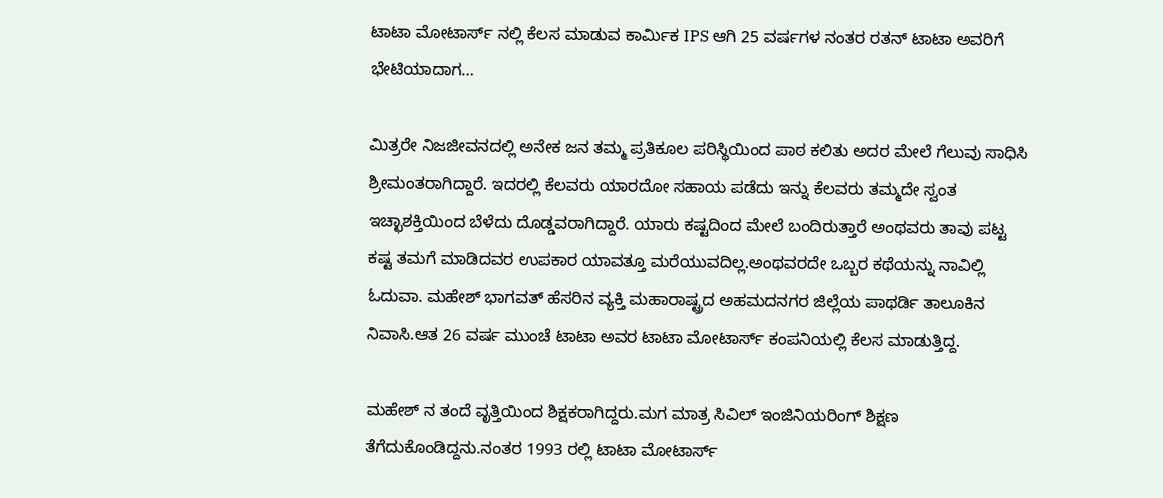ಟಾಟಾ ಮೋಟಾರ್ಸ್ ನಲ್ಲಿ ಕೆಲಸ ಮಾಡುವ ಕಾರ್ಮಿಕ IPS ಆಗಿ 25 ವರ್ಷಗಳ ನಂತರ ರತನ್ ಟಾಟಾ ಅವರಿಗೆ ಭೇಟಿಯಾದಾಗ…

ಮಿತ್ರರೇ ನಿಜಜೀವನದಲ್ಲಿ ಅನೇಕ ಜನ ತಮ್ಮ ಪ್ರತಿಕೂಲ ಪರಿಸ್ಥಿಯಿಂದ ಪಾಠ ಕಲಿತು ಅದರ ಮೇಲೆ ಗೆಲುವು ಸಾಧಿಸಿ ಶ್ರೀಮಂತರಾಗಿದ್ದಾರೆ. ಇದರಲ್ಲಿ ಕೆಲವರು ಯಾರದೋ ಸಹಾಯ ಪಡೆದು ಇನ್ನು ಕೆಲವರು ತಮ್ಮದೇ ಸ್ವಂತ ಇಚ್ಛಾಶಕ್ತಿಯಿಂದ ಬೆಳೆದು ದೊಡ್ಡವರಾಗಿದ್ದಾರೆ. ಯಾರು ಕಷ್ಟದಿಂದ ಮೇಲೆ ಬಂದಿರುತ್ತಾರೆ ಅಂಥವರು ತಾವು ಪಟ್ಟ ಕಷ್ಟ ತಮಗೆ ಮಾಡಿದವರ ಉಪಕಾರ ಯಾವತ್ತೂ ಮರೆಯುವದಿಲ್ಲ.ಅಂಥವರದೇ ಒಬ್ಬರ ಕಥೆಯನ್ನು ನಾವಿಲ್ಲಿ ಓದುವಾ. ಮಹೇಶ್ ಭಾಗವತ್ ಹೆಸರಿನ ವ್ಯಕ್ತಿ ಮಹಾರಾಷ್ಟ್ರದ ಅಹಮದನಗರ ಜಿಲ್ಲೆಯ ಪಾಥರ್ಡಿ ತಾಲೂಕಿನ ನಿವಾಸಿ.ಆತ 26 ವರ್ಷ ಮುಂಚೆ ಟಾಟಾ ಅವರ ಟಾಟಾ ಮೋಟಾರ್ಸ್ ಕಂಪನಿಯಲ್ಲಿ ಕೆಲಸ ಮಾಡುತ್ತಿದ್ದ.

ಮಹೇಶ್ ನ ತಂದೆ ವೃತ್ತಿಯಿಂದ ಶಿಕ್ಷಕರಾಗಿದ್ದರು.ಮಗ ಮಾತ್ರ ಸಿವಿಲ್ ಇಂಜಿನಿಯರಿಂಗ್ ಶಿಕ್ಷಣ ತೆಗೆದುಕೊಂಡಿದ್ದನು.ನಂತರ 1993 ರಲ್ಲಿ ಟಾಟಾ ಮೋಟಾರ್ಸ್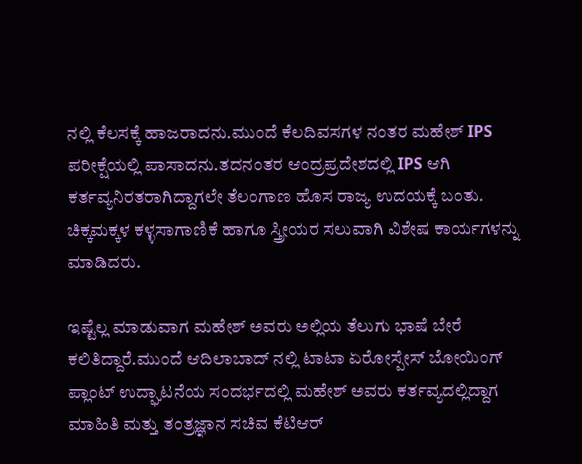ನಲ್ಲಿ ಕೆಲಸಕ್ಕೆ ಹಾಜರಾದನು.ಮುಂದೆ ಕೆಲದಿವಸಗಳ ನಂತರ ಮಹೇಶ್ IPS ಪರೀಕ್ಷೆಯಲ್ಲಿ ಪಾಸಾದನು.ತದನಂತರ ಆಂದ್ರಪ್ರದೇಶದಲ್ಲಿ IPS ಆಗಿ ಕರ್ತವ್ಯನಿರತರಾಗಿದ್ದಾಗಲೇ ತೆಲಂಗಾಣ ಹೊಸ ರಾಜ್ಯ ಉದಯಕ್ಕೆ ಬಂತು. ಚಿಕ್ಕಮಕ್ಕಳ ಕಳ್ಳಸಾಗಾಣಿಕೆ ಹಾಗೂ ಸ್ತ್ರೀಯರ ಸಲುವಾಗಿ ವಿಶೇಷ ಕಾರ್ಯಗಳನ್ನು ಮಾಡಿದರು.

ಇಷ್ಟೆಲ್ಲ ಮಾಡುವಾಗ ಮಹೇಶ್ ಅವರು ಅಲ್ಲಿಯ ತೆಲುಗು ಭಾಷೆ ಬೇರೆ ಕಲಿತಿದ್ದಾರೆ.ಮುಂದೆ ಆದಿಲಾಬಾದ್ ನಲ್ಲಿ ಟಾಟಾ ಏರೋಸ್ಪೇಸ್ ಬೋಯಿಂಗ್ ಪ್ಲಾಂಟ್ ಉದ್ಘಾಟನೆಯ ಸಂದರ್ಭದಲ್ಲಿ ಮಹೇಶ್ ಅವರು ಕರ್ತವ್ಯದಲ್ಲಿದ್ದಾಗ ಮಾಹಿತಿ ಮತ್ತು ತಂತ್ರಜ್ಞಾನ ಸಚಿವ ಕೆಟಿಆರ್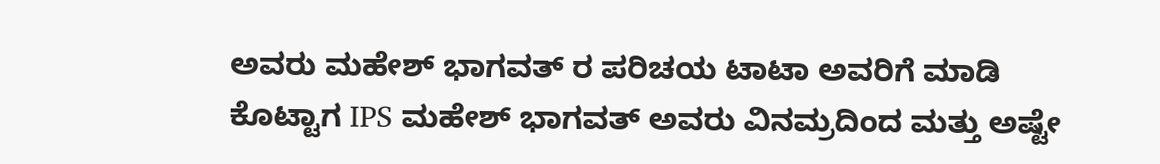ಅವರು ಮಹೇಶ್ ಭಾಗವತ್ ರ ಪರಿಚಯ ಟಾಟಾ ಅವರಿಗೆ ಮಾಡಿ ಕೊಟ್ಟಾಗ IPS ಮಹೇಶ್ ಭಾಗವತ್ ಅವರು ವಿನಮ್ರದಿಂದ ಮತ್ತು ಅಷ್ಟೇ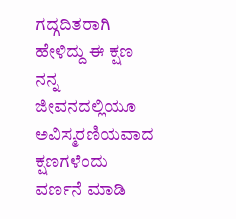ಗದ್ಗದಿತರಾಗಿ ಹೇಳಿದ್ದು ಈ ಕ್ಷಣ ನನ್ನ ಜೀವನದಲ್ಲಿಯೂ ಅವಿಸ್ಮರಣಿಯವಾದ ಕ್ಷಣಗಳೆಂದು ವರ್ಣನೆ ಮಾಡಿ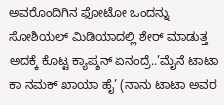ಅವರೊಂದಿಗಿನ ಫೋಟೋ ಒಂದನ್ನು ಸೋಶಿಯಲ್ ಮಿಡಿಯಾದಲ್ಲಿ ಶೇರ್ ಮಾಡುತ್ತ ಅದಕ್ಕೆ ಕೊಟ್ಟ ಕ್ಯಾಪ್ಶನ್ ಏನಂದ್ರೆ..’ಮೈನೆ ಟಾಟಾ ಕಾ ನಮಕ್ ಖಾಯಾ ಹೈ’ (ನಾನು ಟಾಟಾ ಅವರ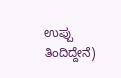ಉಪ್ಪು ತಿಂದಿದ್ದೇನೆ)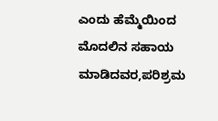ಎಂದು ಹೆಮ್ಮೆಯಿಂದ ಮೊದಲಿನ ಸಹಾಯ ಮಾಡಿದವರ,ಪರಿಶ್ರಮ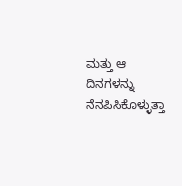ಮತ್ತು ಆ ದಿನಗಳನ್ನು ನೆನಪಿಸಿಕೊಳ್ಳುತ್ತಾ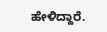ಹೇಳಿದ್ದಾರೆ.